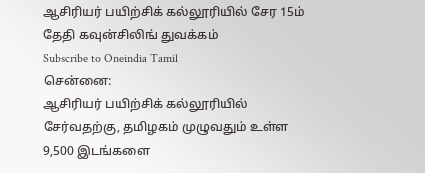ஆசிரியர் பயிற்சிக் கல்லூரியில் சேர 15ம் தேதி கவுன்சிலிங் துவக்கம்
Subscribe to Oneindia Tamil
சென்னை:
ஆசிரியர் பயிற்சிக் கல்லூரியில் சேர்வதற்கு, தமிழகம் முழுவதும் உள்ள 9,500 இடங்களை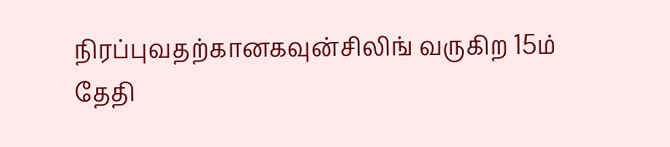நிரப்புவதற்கானகவுன்சிலிங் வருகிற 15ம் தேதி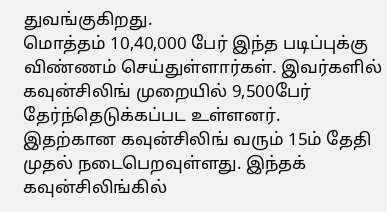துவங்குகிறது.
மொத்தம் 10,40,000 பேர் இந்த படிப்புக்கு விண்ணம் செய்துள்ளார்கள். இவர்களில் கவுன்சிலிங் முறையில் 9,500பேர் தேர்ந்தெடுக்கப்பட உள்ளனர்.
இதற்கான கவுன்சிலிங் வரும் 15ம் தேதி முதல் நடைபெறவுள்ளது. இந்தக் கவுன்சிலிங்கில்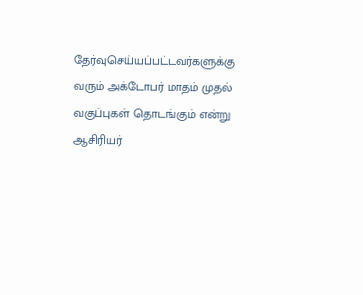தேர்வுசெய்யப்பட்டவர்களுக்கு வரும் அக்டோபர் மாதம் முதல் வகுப்புகள் தொடங்கும் என்று ஆசிரியர்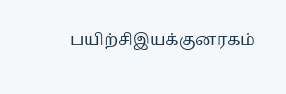பயிற்சிஇயக்குனரகம்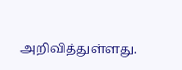அறிவித்துள்ளது.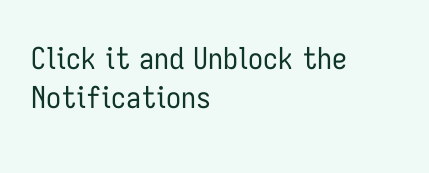Click it and Unblock the Notifications